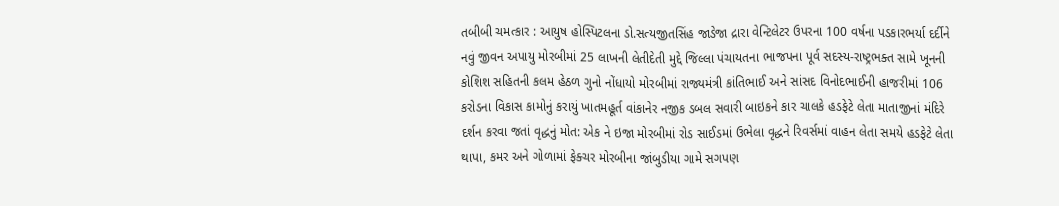તબીબી ચમત્કાર : આયુષ હોસ્પિટલના ડો.સત્યજીતસિંહ જાડેજા દ્રારા વેન્ટિલેટર ઉપરના 100 વર્ષના પડકારભર્યા દર્દીને નવું જીવન અપાયુ મોરબીમાં 25 લાખની લેતીદેતી મુદ્દે જિલ્લા પંચાયતના ભાજપના પૂર્વ સદસ્ય-રાષ્ટ્રભક્ત સામે ખૂનની કોશિશ સહિતની કલમ હેઠળ ગુનો નોંધાયો મોરબીમાં રાજ્યમંત્રી કાંતિભાઈ અને સાંસદ વિનોદભાઈની હાજરીમાં 106 કરોડના વિકાસ કામોનું કરાયું ખાતમહૂર્ત વાંકાનેર નજીક ડબલ સવારી બાઇકને કાર ચાલકે હડફેટે લેતા માતાજીનાં મંદિરે દર્શન કરવા જતાં વૃદ્ધનું મોત: એક ને ઇજા મોરબીમાં રોડ સાઈડમાં ઉભેલા વૃદ્ધને રિવર્સમાં વાહન લેતા સમયે હડફેટે લેતા થાપા, કમર અને ગોળામાં ફેક્ચર મોરબીના જાંબુડીયા ગામે સગપણ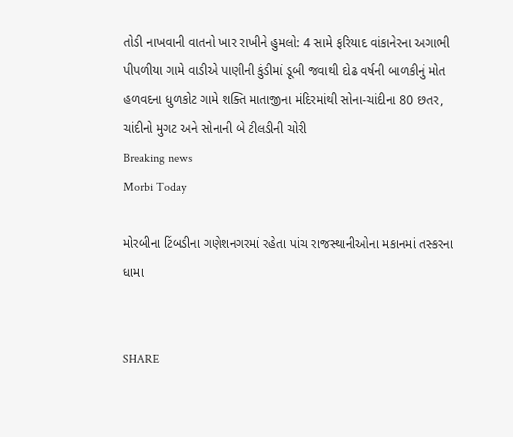તોડી નાખવાની વાતનો ખાર રાખીને હુમલો: 4 સામે ફરિયાદ વાંકાનેરના અગાભી પીપળીયા ગામે વાડીએ પાણીની કુંડીમાં ડૂબી જવાથી દોઢ વર્ષની બાળકીનું મોત હળવદના ધુળકોટ ગામે શક્તિ માતાજીના મંદિરમાંથી સોના-ચાંદીના 80 છતર, ચાંદીનો મુગટ અને સોનાની બે ટીલડીની ચોરી
Breaking news
Morbi Today

મોરબીના ટિંબડીના ગણેશનગરમાં રહેતા પાંચ રાજસ્થાનીઓના મકાનમાં તસ્કરના ધામા


SHARE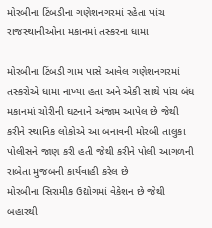મોરબીના ટિંબડીના ગણેશનગરમાં રહેતા પાંચ રાજસ્થાનીઓના મકાનમાં તસ્કરના ધામા

મોરબીના ટિંબડી ગામ પાસે આવેલ ગણેશનગરમાં તસ્કરોએ ધામા નાખ્યા હતા અને એકી સાથે પાંચ બંધ મકાનમાં ચોરીની ઘટનાને અંજામ આપેલ છે જેથી કરીને સ્થાનિક લોકોએ આ બનાવની મોરબી તાલુકા પોલીસને જાણ કરી હતી જેથી કરીને પોલી આગળની રાબેતા મુજબની કાર્યવાહી કરેલ છે
મોરબીના સિરામીક ઉદ્યોગમાં વેકેશન છે જેથી બહારથી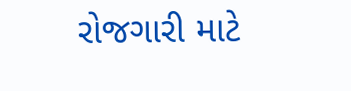રોજગારી માટે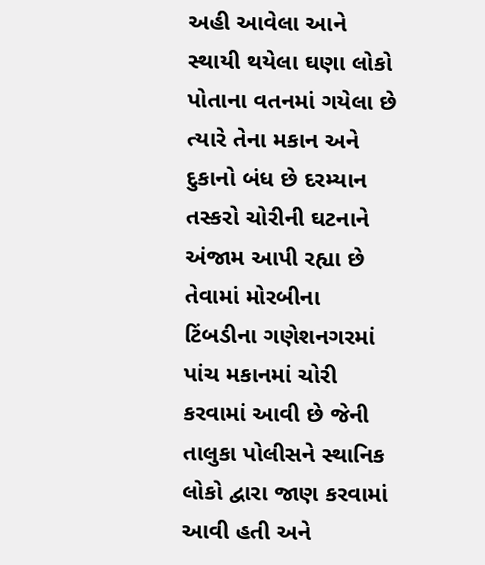અહી આવેલા આને સ્થાયી થયેલા ઘણા લોકો પોતાના વતનમાં ગયેલા છે ત્યારે તેના મકાન અને દુકાનો બંધ છે દરમ્યાન તસ્કરો ચોરીની ઘટનાને અંજામ આપી રહ્યા છે તેવામાં મોરબીના ટિંબડીના ગણેશનગરમાં પાંચ મકાનમાં ચોરી કરવામાં આવી છે જેની તાલુકા પોલીસને સ્થાનિક લોકો દ્વારા જાણ કરવામાં આવી હતી અને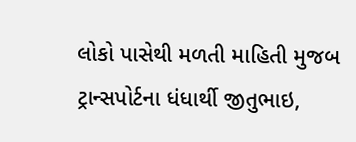લોકો પાસેથી મળતી માહિતી મુજબ ટ્રાન્સપોર્ટના ધંધાર્થી જીતુભાઇ,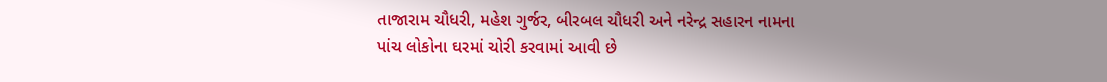તાજારામ ચૌધરી, મહેશ ગુર્જર, બીરબલ ચૌધરી અને નરેન્દ્ર સહારન નામના પાંચ લોકોના ઘરમાં ચોરી કરવામાં આવી છે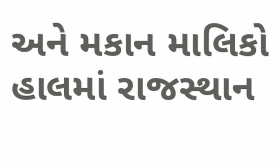અને મકાન માલિકો હાલમાં રાજસ્થાન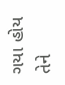ગયા હોય તેને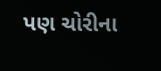પણ ચોરીના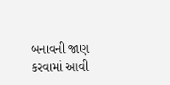બનાવની જાણ કરવામાં આવી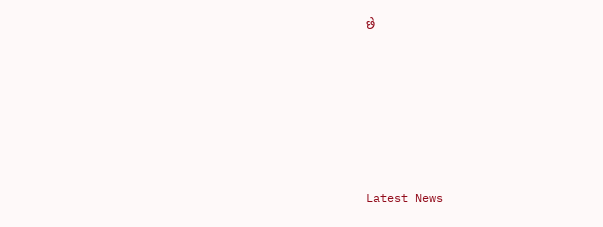છે






Latest News